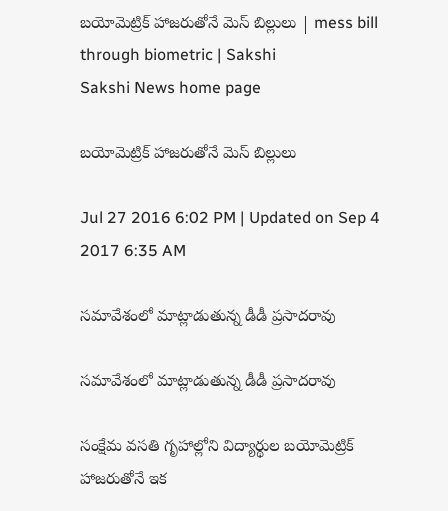బయోమెట్రిక్‌ హాజరుతోనే మెస్‌ బిల్లులు | mess bill through biometric | Sakshi
Sakshi News home page

బయోమెట్రిక్‌ హాజరుతోనే మెస్‌ బిల్లులు

Jul 27 2016 6:02 PM | Updated on Sep 4 2017 6:35 AM

సమావేశంలో మాట్లాడుతున్న డీడీ ప్రసాదరావు

సమావేశంలో మాట్లాడుతున్న డీడీ ప్రసాదరావు

సంక్షేమ వసతి గృహాల్లోని విద్యార్థుల బయోమెట్రిక్‌ హాజరుతోనే ఇక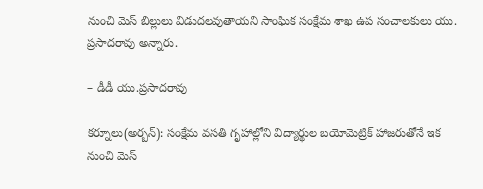నుంచి మెస్‌ బిల్లులు విడుదలవుతాయని సాంఘిక సంక్షేమ శాఖ ఉప సంచాలకులు యు. ప్రసాదరావు అన్నారు.

– డీడీ యు.ప్రసాదరావు

కర్నూలు(అర్బన్‌): సంక్షేమ వసతి గృహాల్లోని విద్యార్థుల బయోమెట్రిక్‌ హాజరుతోనే ఇక నుంచి మెస్‌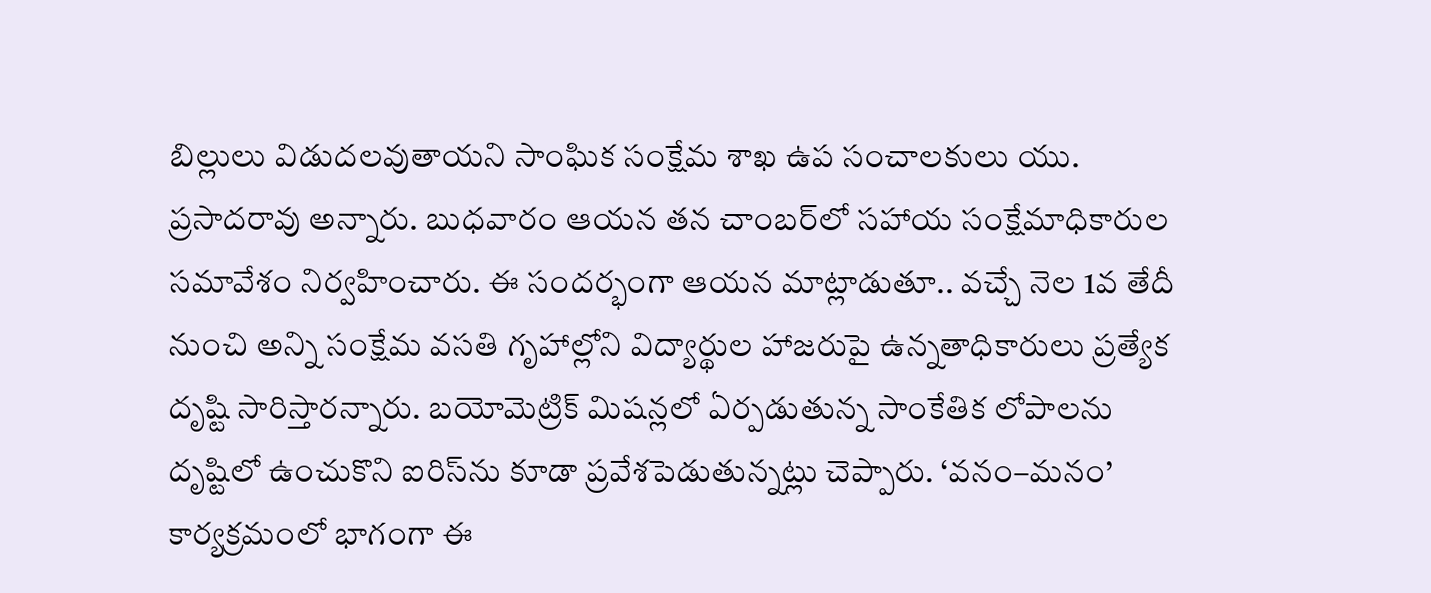బిల్లులు విడుదలవుతాయని సాంఘిక సంక్షేమ శాఖ ఉప సంచాలకులు యు. ప్రసాదరావు అన్నారు. బుధవారం ఆయన తన చాంబర్‌లో సహాయ సంక్షేమాధికారుల సమావేశం నిర్వహించారు. ఈ సందర్భంగా ఆయన మాట్లాడుతూ.. వచ్చే నెల 1వ తేదీ నుంచి అన్ని సంక్షేమ వసతి గృహాల్లోని విద్యార్థుల హాజరుపై ఉన్నతాధికారులు ప్రత్యేక దృష్టి సారిస్తారన్నారు. బయోమెట్రిక్‌ మిషన్లలో ఏర్పడుతున్న సాంకేతిక లోపాలను దృష్టిలో ఉంచుకొని ఐరిస్‌ను కూడా ప్రవేశపెడుతున్నట్లు చెప్పారు. ‘వనం–మనం’ కార్యక్రమంలో భాగంగా ఈ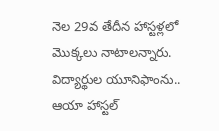నెల 29వ తేదీన హాస్టళ్లలో మొక్కలు నాటాలన్నారు. విద్యార్థుల యూనిఫాంను.. ఆయా హాస్టల్‌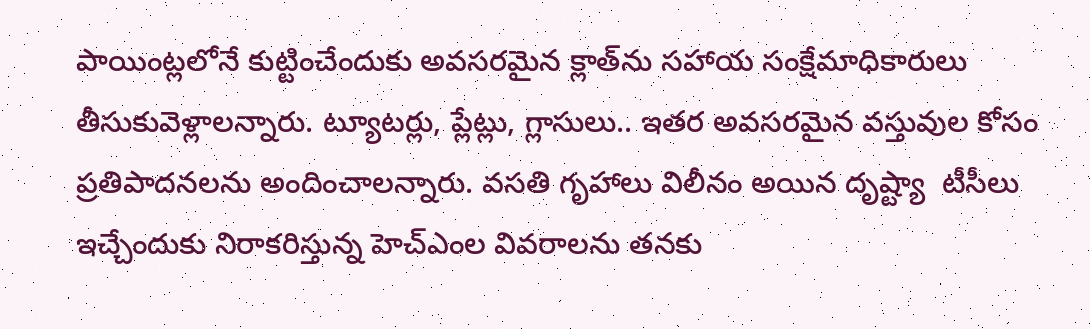పాయింట్లలోనే కుట్టించేందుకు అవసరమైన క్లాత్‌ను సహాయ సంక్షేమాధికారులు తీసుకువెళ్లాలన్నారు. ట్యూటర్లు, ప్లేట్లు, గ్లాసులు.. ఇతర అవసరమైన వస్తువుల కోసం ప్రతిపాదనలను అందించాలన్నారు. వసతి గృహాలు విలీనం అయిన దృష్ట్యా  టీసీలు ఇచ్చేందుకు నిరాకరిస్తున్న హెచ్‌ఎంల వివరాలను తనకు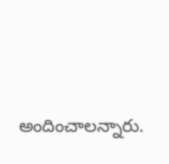అందించాలన్నారు.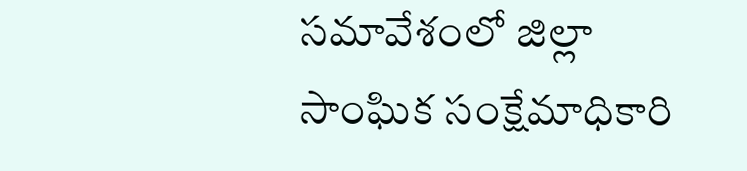సమావేశంలో జిల్లా సాంఘిక సంక్షేమాధికారి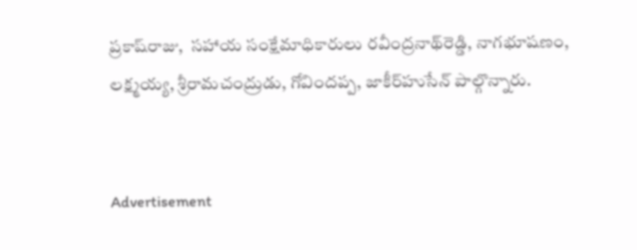ప్రకాష్‌రాజు,  సహాయ సంక్షేమాధికారులు రవీంద్రనాథ్‌రెడ్డి, నాగభూషణం, లక్ష్మయ్య, శ్రీరామచంద్రుడు, గోవిందప్ప, జాకీర్‌హుసేన్‌ పాల్గొన్నారు.


Advertisement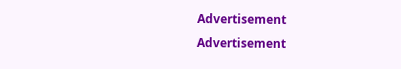Advertisement
Advertisement